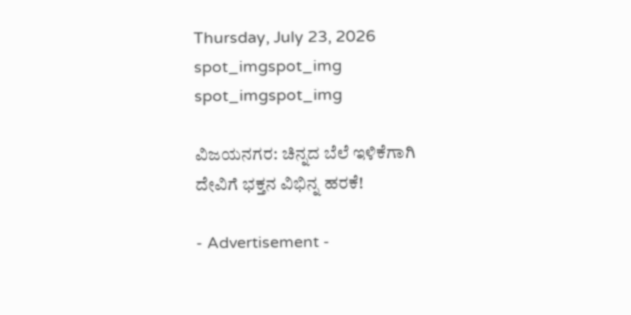Thursday, July 23, 2026
spot_imgspot_img
spot_imgspot_img

ವಿಜಯನಗರ: ಚಿನ್ನದ ಬೆಲೆ ಇಳಿಕೆಗಾಗಿ ದೇವಿಗೆ ಭಕ್ತನ ವಿಭಿನ್ನ ಹರಕೆ!

- Advertisement -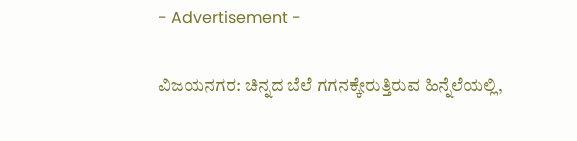- Advertisement -

ವಿಜಯನಗರ: ಚಿನ್ನದ ಬೆಲೆ ಗಗನಕ್ಕೇರುತ್ತಿರುವ ಹಿನ್ನೆಲೆಯಲ್ಲಿ,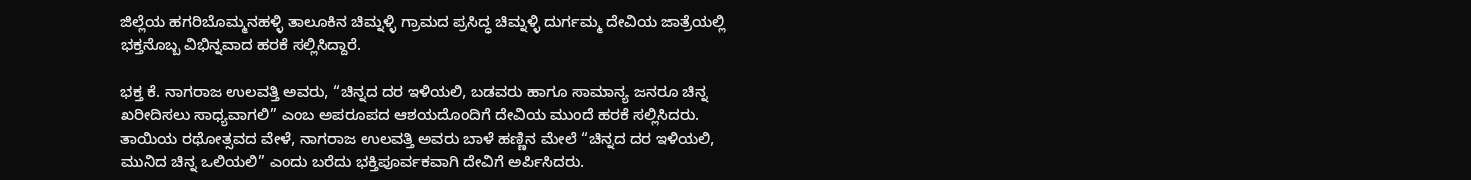ಜಿಲ್ಲೆಯ ಹಗರಿಬೊಮ್ಮನಹಳ್ಳಿ ತಾಲೂಕಿನ ಚಿಮ್ನಳ್ಳಿ ಗ್ರಾಮದ ಪ್ರಸಿದ್ಧ ಚಿಮ್ನಳ್ಳಿ ದುರ್ಗಮ್ಮ ದೇವಿಯ ಜಾತ್ರೆಯಲ್ಲಿ ಭಕ್ತನೊಬ್ಬ ವಿಭಿನ್ನವಾದ ಹರಕೆ ಸಲ್ಲಿಸಿದ್ದಾರೆ.

ಭಕ್ತ ಕೆ. ನಾಗರಾಜ ಉಲವತ್ತಿ ಅವರು, “ಚಿನ್ನದ ದರ ಇಳಿಯಲಿ, ಬಡವರು ಹಾಗೂ ಸಾಮಾನ್ಯ ಜನರೂ ಚಿನ್ನ ಖರೀದಿಸಲು ಸಾಧ್ಯವಾಗಲಿ” ಎಂಬ ಅಪರೂಪದ ಆಶಯದೊಂದಿಗೆ ದೇವಿಯ ಮುಂದೆ ಹರಕೆ ಸಲ್ಲಿಸಿದರು. ತಾಯಿಯ ರಥೋತ್ಸವದ ವೇಳೆ, ನಾಗರಾಜ ಉಲವತ್ತಿ ಅವರು ಬಾಳೆ ಹಣ್ಣಿನ ಮೇಲೆ “ಚಿನ್ನದ ದರ ಇಳಿಯಲಿ, ಮುನಿದ ಚಿನ್ನ ಒಲಿಯಲಿ” ಎಂದು ಬರೆದು ಭಕ್ತಿಪೂರ್ವಕವಾಗಿ ದೇವಿಗೆ ಅರ್ಪಿಸಿದರು.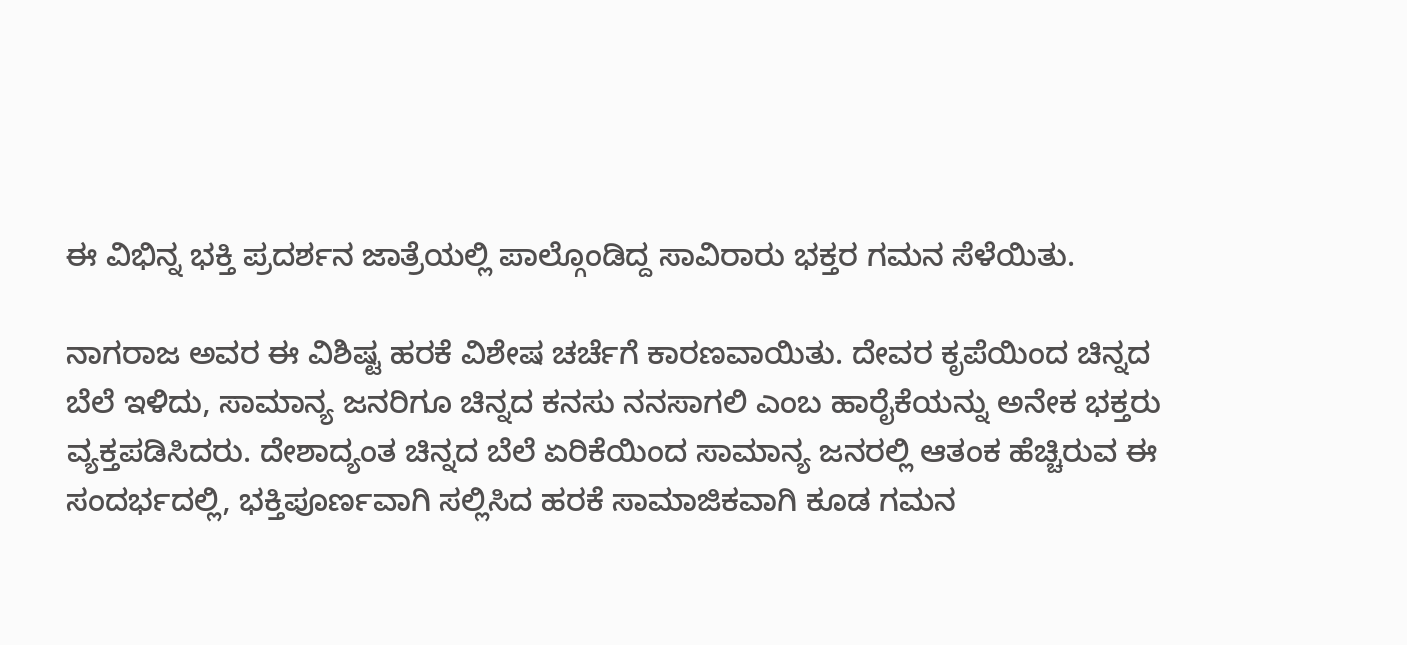ಈ ವಿಭಿನ್ನ ಭಕ್ತಿ ಪ್ರದರ್ಶನ ಜಾತ್ರೆಯಲ್ಲಿ ಪಾಲ್ಗೊಂಡಿದ್ದ ಸಾವಿರಾರು ಭಕ್ತರ ಗಮನ ಸೆಳೆಯಿತು.

ನಾಗರಾಜ ಅವರ ಈ ವಿಶಿಷ್ಟ ಹರಕೆ ವಿಶೇಷ ಚರ್ಚೆಗೆ ಕಾರಣವಾಯಿತು. ದೇವರ ಕೃಪೆಯಿಂದ ಚಿನ್ನದ ಬೆಲೆ ಇಳಿದು, ಸಾಮಾನ್ಯ ಜನರಿಗೂ ಚಿನ್ನದ ಕನಸು ನನಸಾಗಲಿ ಎಂಬ ಹಾರೈಕೆಯನ್ನು ಅನೇಕ ಭಕ್ತರು ವ್ಯಕ್ತಪಡಿಸಿದರು. ದೇಶಾದ್ಯಂತ ಚಿನ್ನದ ಬೆಲೆ ಏರಿಕೆಯಿಂದ ಸಾಮಾನ್ಯ ಜನರಲ್ಲಿ ಆತಂಕ ಹೆಚ್ಚಿರುವ ಈ ಸಂದರ್ಭದಲ್ಲಿ, ಭಕ್ತಿಪೂರ್ಣವಾಗಿ ಸಲ್ಲಿಸಿದ ಹರಕೆ ಸಾಮಾಜಿಕವಾಗಿ ಕೂಡ ಗಮನ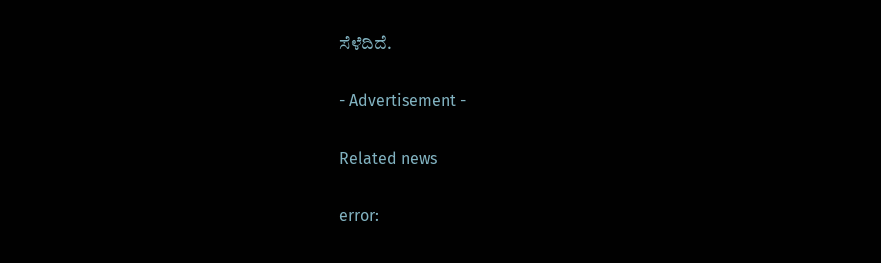ಸೆಳೆದಿದೆ.

- Advertisement -

Related news

error: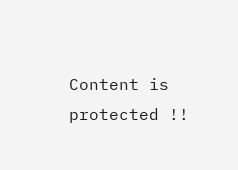Content is protected !!